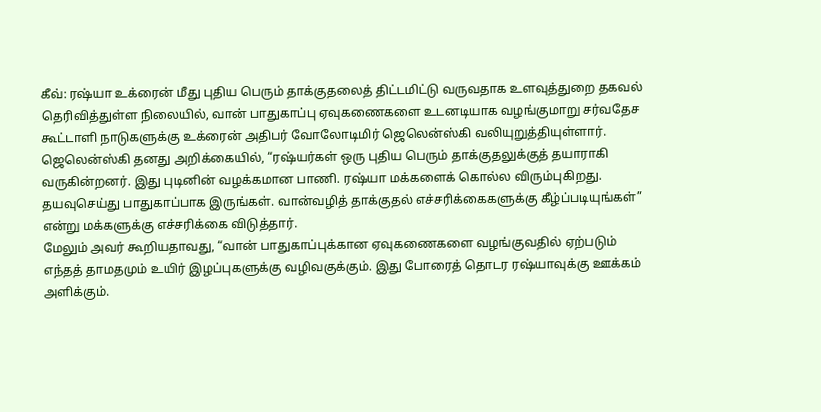கீவ்: ரஷ்யா உக்ரைன் மீது புதிய பெரும் தாக்குதலைத் திட்டமிட்டு வருவதாக உளவுத்துறை தகவல் தெரிவித்துள்ள நிலையில், வான் பாதுகாப்பு ஏவுகணைகளை உடனடியாக வழங்குமாறு சர்வதேச கூட்டாளி நாடுகளுக்கு உக்ரைன் அதிபர் வோலோடிமிர் ஜெலென்ஸ்கி வலியுறுத்தியுள்ளார்.
ஜெலென்ஸ்கி தனது அறிக்கையில், “ரஷ்யர்கள் ஒரு புதிய பெரும் தாக்குதலுக்குத் தயாராகி வருகின்றனர். இது புடினின் வழக்கமான பாணி. ரஷ்யா மக்களைக் கொல்ல விரும்புகிறது. தயவுசெய்து பாதுகாப்பாக இருங்கள். வான்வழித் தாக்குதல் எச்சரிக்கைகளுக்கு கீழ்ப்படியுங்கள்” என்று மக்களுக்கு எச்சரிக்கை விடுத்தார்.
மேலும் அவர் கூறியதாவது, “வான் பாதுகாப்புக்கான ஏவுகணைகளை வழங்குவதில் ஏற்படும் எந்தத் தாமதமும் உயிர் இழப்புகளுக்கு வழிவகுக்கும். இது போரைத் தொடர ரஷ்யாவுக்கு ஊக்கம் அளிக்கும்.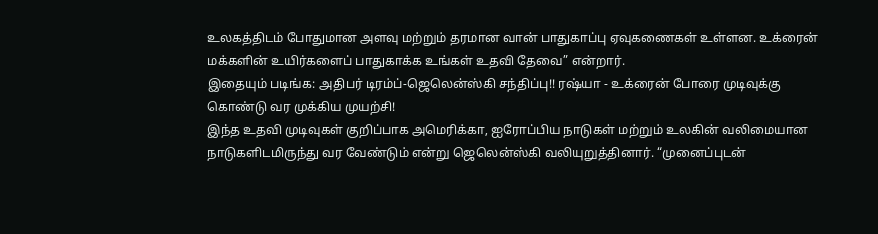உலகத்திடம் போதுமான அளவு மற்றும் தரமான வான் பாதுகாப்பு ஏவுகணைகள் உள்ளன. உக்ரைன் மக்களின் உயிர்களைப் பாதுகாக்க உங்கள் உதவி தேவை” என்றார்.
இதையும் படிங்க: அதிபர் டிரம்ப்-ஜெலென்ஸ்கி சந்திப்பு!! ரஷ்யா - உக்ரைன் போரை முடிவுக்கு கொண்டு வர முக்கிய முயற்சி!
இந்த உதவி முடிவுகள் குறிப்பாக அமெரிக்கா, ஐரோப்பிய நாடுகள் மற்றும் உலகின் வலிமையான நாடுகளிடமிருந்து வர வேண்டும் என்று ஜெலென்ஸ்கி வலியுறுத்தினார். “முனைப்புடன்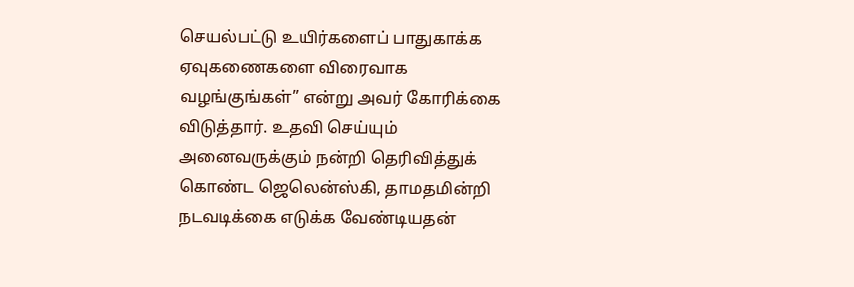செயல்பட்டு உயிர்களைப் பாதுகாக்க ஏவுகணைகளை விரைவாக வழங்குங்கள்” என்று அவர் கோரிக்கை விடுத்தார். உதவி செய்யும் அனைவருக்கும் நன்றி தெரிவித்துக் கொண்ட ஜெலென்ஸ்கி, தாமதமின்றி நடவடிக்கை எடுக்க வேண்டியதன்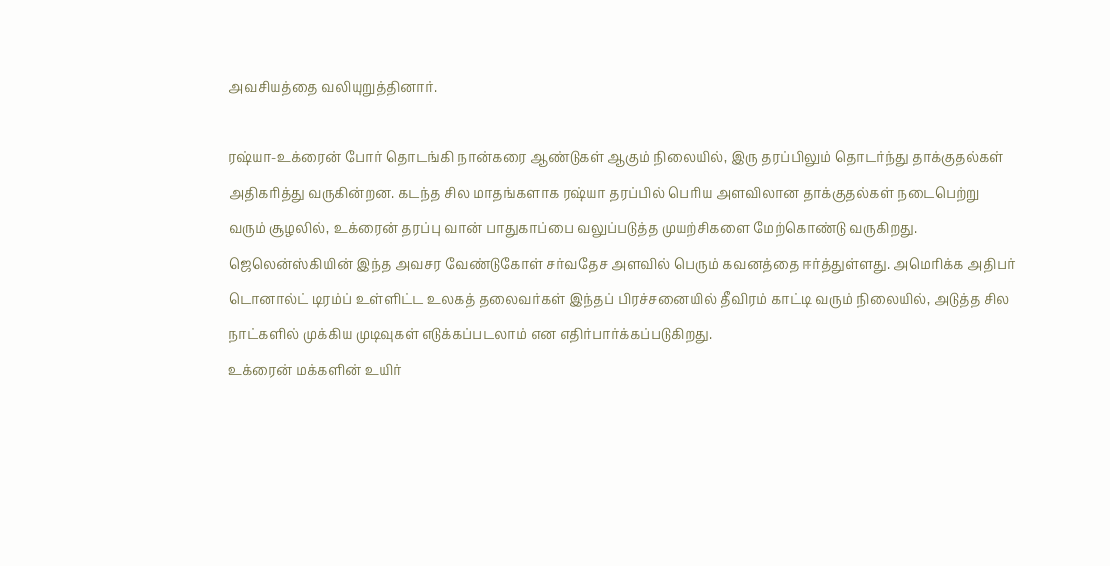அவசியத்தை வலியுறுத்தினார்.

ரஷ்யா-உக்ரைன் போர் தொடங்கி நான்கரை ஆண்டுகள் ஆகும் நிலையில், இரு தரப்பிலும் தொடர்ந்து தாக்குதல்கள் அதிகரித்து வருகின்றன. கடந்த சில மாதங்களாக ரஷ்யா தரப்பில் பெரிய அளவிலான தாக்குதல்கள் நடைபெற்று வரும் சூழலில், உக்ரைன் தரப்பு வான் பாதுகாப்பை வலுப்படுத்த முயற்சிகளை மேற்கொண்டு வருகிறது.
ஜெலென்ஸ்கியின் இந்த அவசர வேண்டுகோள் சர்வதேச அளவில் பெரும் கவனத்தை ஈர்த்துள்ளது. அமெரிக்க அதிபர் டொனால்ட் டிரம்ப் உள்ளிட்ட உலகத் தலைவர்கள் இந்தப் பிரச்சனையில் தீவிரம் காட்டி வரும் நிலையில், அடுத்த சில நாட்களில் முக்கிய முடிவுகள் எடுக்கப்படலாம் என எதிர்பார்க்கப்படுகிறது.
உக்ரைன் மக்களின் உயிர்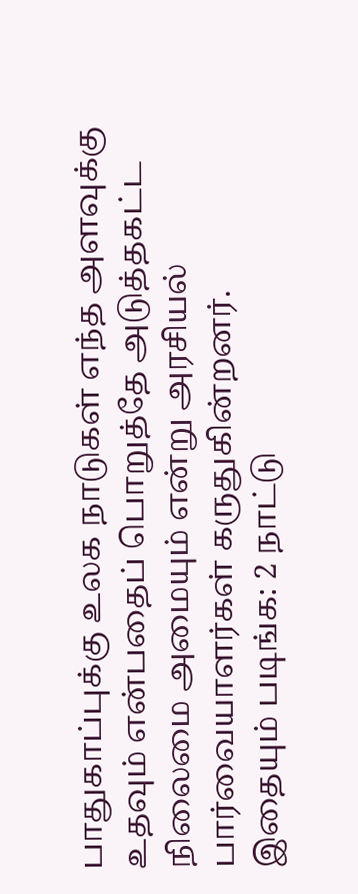பாதுகாப்புக்கு உலக நாடுகள் எந்த அளவுக்கு உதவும் என்பதைப் பொறுத்தே அடுத்தகட்ட நிலைமை அமையும் என்று அரசியல் பார்வையாளர்கள் கருதுகின்றனர்.
இதையும் படிங்க: 2 நாட்டு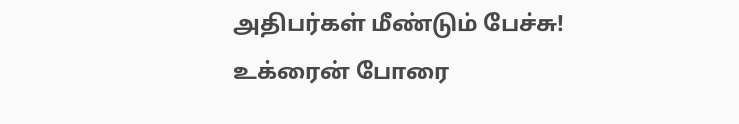அதிபர்கள் மீண்டும் பேச்சு! உக்ரைன் போரை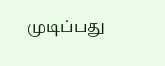முடிப்பது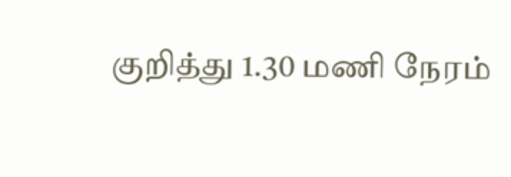குறித்து 1.30 மணி நேரம்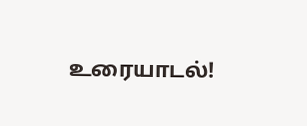உரையாடல்!